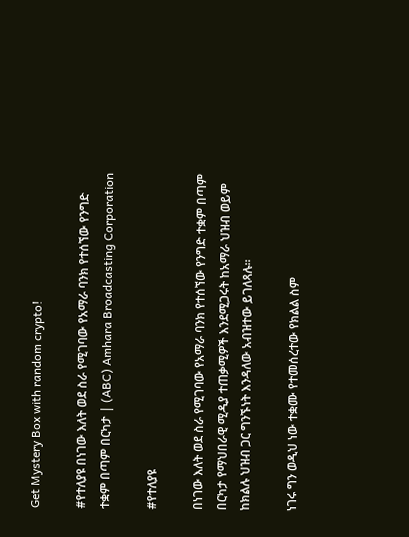Get Mystery Box with random crypto!

#የተለያዩ በነገው እለት ወደ ስራ የሚገባው የአማራ ባንክ የተሰኘው የንግድ ተቋም በጣም በርካታ | (ABC) Amhara Broadcasting Corporation

#የተለያዩ

በነገው እለት ወደ ስራ የሚገባው የአማራ ባንክ የተሰኘው የንግድ ተቋም በጣም በርካታ የማህበራዊ ሚዲያ ተጠቃሚዎች እንደሚጋሩት ከአማራ ህዝብ ወይም ከክልሉ ህዝብ ጋር ግንኙነት እንዳለው አብዝተው ይገለጻሉ።

ነገሩ ግን ወዲህ ነው ተቋሙ የተመሰረተው የክልል ስም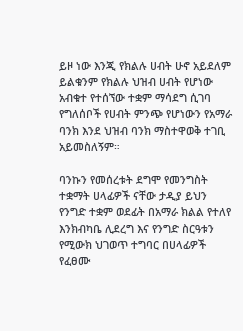ይዞ ነው እንጂ የክልሉ ሀብት ሁኖ አይደለም ይልቁንም የክልሉ ህዝብ ሀብት የሆነው አብቁተ የተሰኘው ተቋም ማሳደግ ሲገባ የግለሰቦች የሀብት ምንጭ የሆነውን የአማራ ባንክ እንደ ህዝብ ባንክ ማስተዋወቅ ተገቢ አይመስለኝም።

ባንኩን የመሰረቱት ደግሞ የመንግስት ተቋማት ሀላፊዎች ናቸው ታዲያ ይህን የንግድ ተቋም ወደፊት በአማራ ክልል የተለየ እንክብካቤ ሊደረግ እና የንግድ ስርዓቱን የሚውክ ህገወጥ ተግባር በሀላፊዎች የፈፀሙ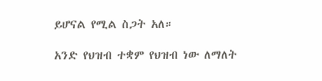ይሆናል የሚል ስጋት አለ።

አንድ የህዝብ ተቋም የህዝብ ነው ለማለት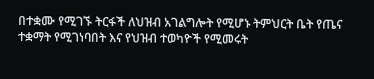በተቋሙ የሚገኙ ትርፋች ለህዝብ አገልግሎት የሚሆኑ ትምህርት ቤት የጤና ተቋማት የሚገነባበት እና የህዝብ ተወካዮች የሚመሩት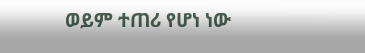ወይም ተጠሪ የሆነ ነው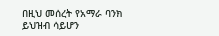በዚህ መሰረት የአማራ ባንክ ይህዝብ ሳይሆን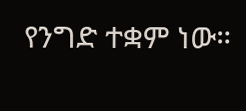የንግድ ተቋም ነው።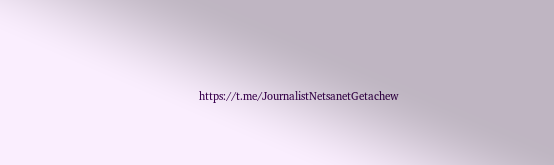https://t.me/JournalistNetsanetGetachew